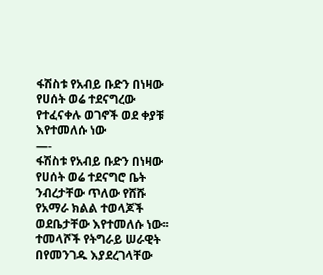ፋሽስቱ የአብይ ቡድን በነዛው የሀሰት ወሬ ተደናግረው የተፈናቀሉ ወገኖች ወደ ቀያቹ እየተመለሱ ነው
—-
ፋሽስቱ የአብይ ቡድን በነዛው የሀሰት ወሬ ተደናግሮ ቤት ንብረታቸው ጥለው የሸሹ የአማራ ክልል ተወላጆች ወደቤታቸው እየተመለሱ ነው፡፡ ተመላሾች የትግራይ ሠራዊት በየመንገዱ እያደረገላቸው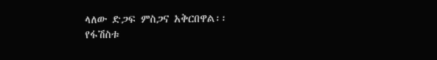ላለው ድጋፍ ምስጋና አቅርበዋል፡፡
የፋሽስቱ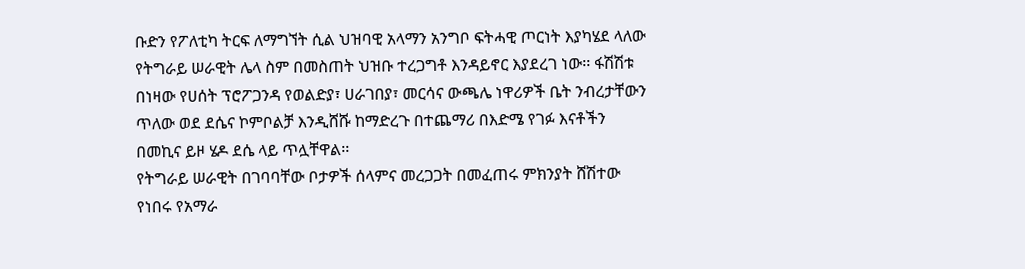ቡድን የፖለቲካ ትርፍ ለማግኘት ሲል ህዝባዊ አላማን አንግቦ ፍትሓዊ ጦርነት እያካሄደ ላለው የትግራይ ሠራዊት ሌላ ስም በመስጠት ህዝቡ ተረጋግቶ እንዳይኖር እያደረገ ነው፡፡ ፋሽሽቱ በነዛው የሀሰት ፕሮፖጋንዳ የወልድያ፣ ሀራገበያ፣ መርሳና ውጫሌ ነዋሪዎች ቤት ንብረታቸውን ጥለው ወደ ደሴና ኮምቦልቻ እንዲሸሹ ከማድረጉ በተጨማሪ በእድሜ የገፉ እናቶችን በመኪና ይዞ ሄዶ ደሴ ላይ ጥሏቸዋል፡፡
የትግራይ ሠራዊት በገባባቸው ቦታዎች ሰላምና መረጋጋት በመፈጠሩ ምክንያት ሸሽተው የነበሩ የአማራ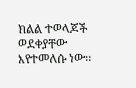ክልል ተወላጆች ወደቀያቸው እየተመለሱ ነው፡፡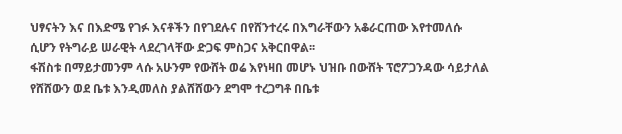ህፃናትን እና በእድሜ የገፉ እናቶችን በየገደሉና በየሸንተረሩ በእግራቸውን አቆራርጠው እየተመለሱ ሲሆን የትግራይ ሠራዊት ላደረገላቸው ድጋፍ ምስጋና አቅርበዋል፡፡
ፋሽስቱ በማይታመንም ላሱ አሁንም የውሸት ወሬ እየነዛበ መሆኑ ህዝቡ በውሸት ፕሮፖጋንዳው ሳይታለል የሸሸውን ወደ ቤቱ እንዲመለስ ያልሸሸውን ደግሞ ተረጋግቶ በቤቱ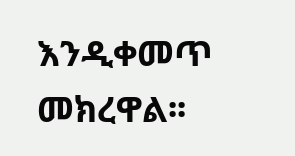እንዲቀመጥ መክረዋል፡፡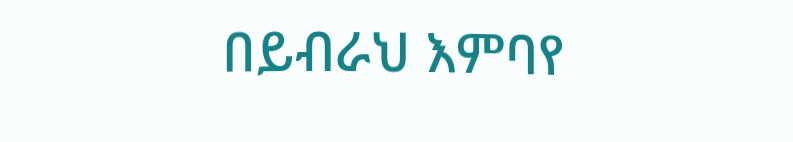በይብራህ እምባየ